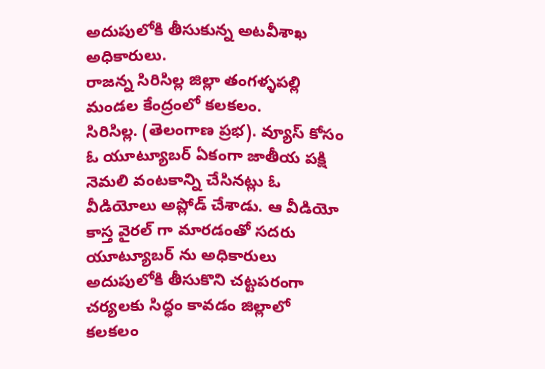అదుపులోకి తీసుకున్న అటవీశాఖ అధికారులు.
రాజన్న సిరిసిల్ల జిల్లా తంగళ్ళపల్లి మండల కేంద్రంలో కలకలం.
సిరిసిల్ల. (తెలంగాణ ప్రభ). వ్యూస్ కోసం ఓ యూట్యూబర్ ఏకంగా జాతీయ పక్షి నెమలి వంటకాన్ని చేసినట్లు ఓ వీడియోలు అప్లోడ్ చేశాడు. ఆ వీడియో కాస్త వైరల్ గా మారడంతో సదరు యూట్యూబర్ ను అధికారులు అదుపులోకి తీసుకొని చట్టపరంగా చర్యలకు సిద్ధం కావడం జిల్లాలో కలకలం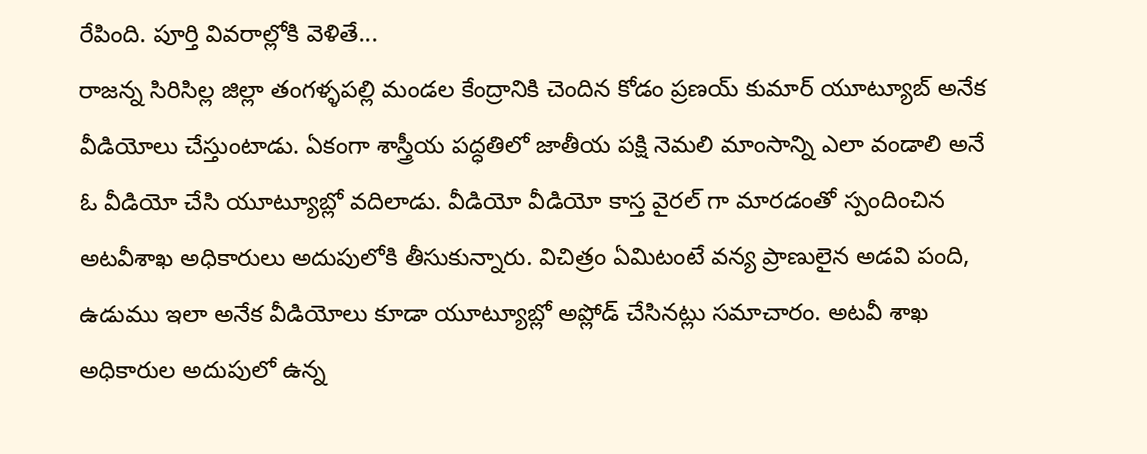రేపింది. పూర్తి వివరాల్లోకి వెళితే...
రాజన్న సిరిసిల్ల జిల్లా తంగళ్ళపల్లి మండల కేంద్రానికి చెందిన కోడం ప్రణయ్ కుమార్ యూట్యూబ్ అనేక వీడియోలు చేస్తుంటాడు. ఏకంగా శాస్త్రీయ పద్ధతిలో జాతీయ పక్షి నెమలి మాంసాన్ని ఎలా వండాలి అనే ఓ వీడియో చేసి యూట్యూబ్లో వదిలాడు. వీడియో వీడియో కాస్త వైరల్ గా మారడంతో స్పందించిన అటవీశాఖ అధికారులు అదుపులోకి తీసుకున్నారు. విచిత్రం ఏమిటంటే వన్య ప్రాణులైన అడవి పంది, ఉడుము ఇలా అనేక వీడియోలు కూడా యూట్యూబ్లో అప్లోడ్ చేసినట్లు సమాచారం. అటవీ శాఖ అధికారుల అదుపులో ఉన్న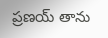ప్రణయ్ తాను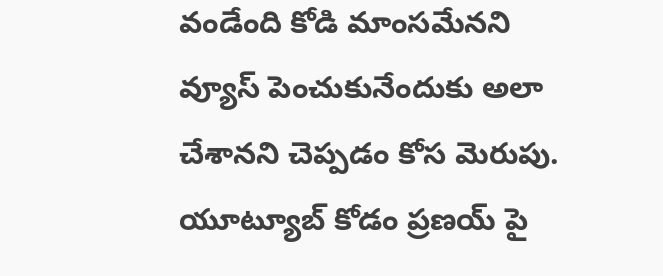వండేంది కోడి మాంసమేనని వ్యూస్ పెంచుకునేందుకు అలా చేశానని చెప్పడం కోస మెరుపు. యూట్యూబ్ కోడం ప్రణయ్ పై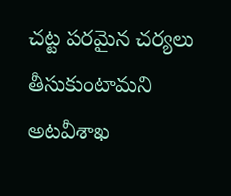చట్ట పరమైన చర్యలు తీసుకుంటామని అటవీశాఖ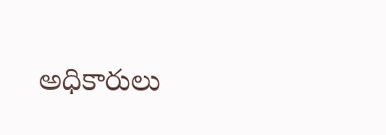అధికారులు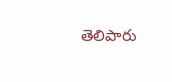తెలిపారు